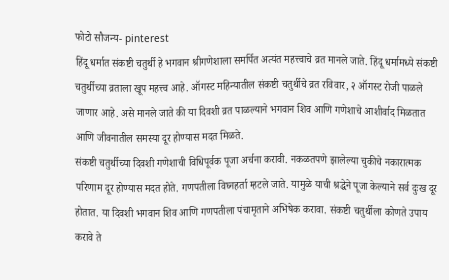फोटो सौजन्य- pinterest
हिंदू धर्मात संकष्टी चतुर्थी हे भगवान श्रीगणेशाला समर्पित अत्यंत महत्त्वाचे व्रत मानले जाते. हिंदू धर्मामध्ये संकष्टी चतुर्थीच्या व्रताला खूप महत्त्व आहे. ऑगस्ट महिन्यातील संकष्टी चतुर्थीचे व्रत रविवार, २ ऑगस्ट रोजी पाळले जाणार आहे. असे मानले जाते की या दिवशी व्रत पाळल्याने भगवान शिव आणि गणेशाचे आशीर्वाद मिळतात आणि जीवनातील समस्या दूर होण्यास मदत मिळते.
संकष्टी चतुर्थीच्या दिवशी गणेशाची विधिपूर्वक पूजा अर्चना करावी. नकळतपणे झालेल्या चुकीचे नकारात्मक परिणाम दूर होण्यास मदत होते. गणपतीला विघ्नहर्ता म्हटले जाते. यामुळे याची श्रद्धेने पूजा केल्याने सर्व दुःख दूर होतात. या दिवशी भगवान शिव आणि गणपतीला पंचामृताने अभिषेक करावा. संकष्टी चतुर्थीला कोणते उपाय करावे ते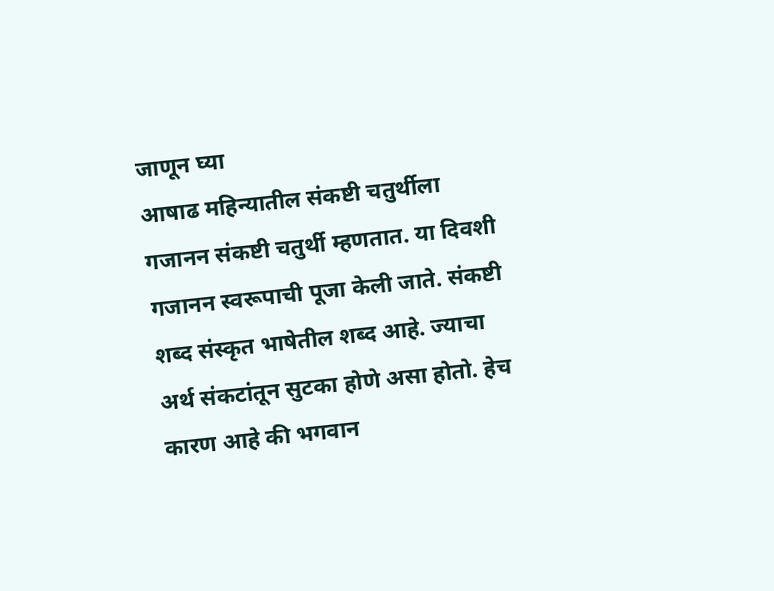जाणून घ्या
आषाढ महिन्यातील संकष्टी चतुर्थीला गजानन संकष्टी चतुर्थी म्हणतात. या दिवशी गजानन स्वरूपाची पूजा केली जाते. संकष्टी शब्द संस्कृत भाषेतील शब्द आहे. ज्याचा अर्थ संकटांतून सुटका होणे असा होतो. हेच कारण आहे की भगवान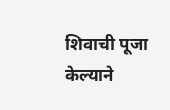शिवाची पूजा केल्याने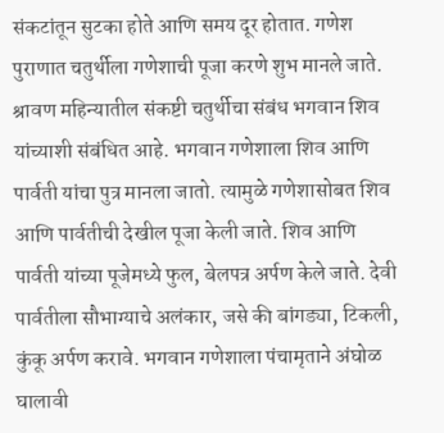संकटांतून सुटका होते आणि समय दूर होतात. गणेश पुराणात चतुर्थीला गणेशाची पूजा करणे शुभ मानले जाते.
श्रावण महिन्यातील संकष्टी चतुर्थीचा संबंध भगवान शिव यांच्याशी संबंधित आहे. भगवान गणेशाला शिव आणि पार्वती यांचा पुत्र मानला जातो. त्यामुळे गणेशासोबत शिव आणि पार्वतीची देखील पूजा केली जाते. शिव आणि पार्वती यांच्या पूजेमध्ये फुल, बेलपत्र अर्पण केले जाते. देवी पार्वतीला सौभाग्याचे अलंकार, जसे की बांगड्या, टिकली, कुंकू अर्पण करावे. भगवान गणेशाला पंचामृताने अंघोळ घालावी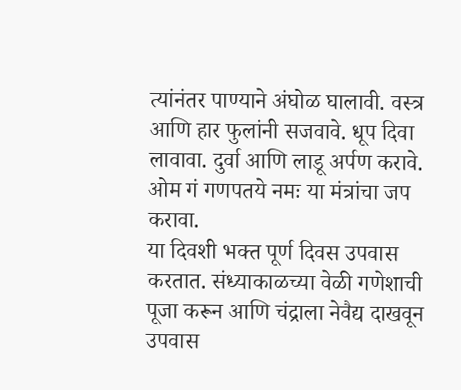त्यांनंतर पाण्याने अंघोळ घालावी. वस्त्र आणि हार फुलांनी सजवावे. धूप दिवा लावावा. दुर्वा आणि लाडू अर्पण करावे. ओम गं गणपतये नमः या मंत्रांचा जप करावा.
या दिवशी भक्त पूर्ण दिवस उपवास करतात. संध्याकाळच्या वेळी गणेशाची पूजा करून आणि चंद्राला नेवैद्य दाखवून उपवास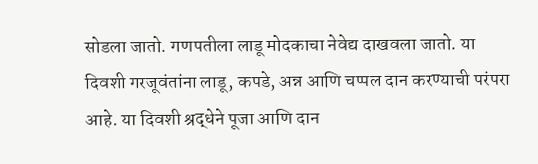सोडला जातो. गणपतीला लाडू मोदकाचा नेवेद्य दाखवला जातो. या दिवशी गरजूवंतांना लाडू, कपडे, अन्न आणि चप्पल दान करण्याची परंपरा आहे. या दिवशी श्रद्धेने पूजा आणि दान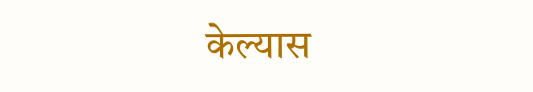केल्यास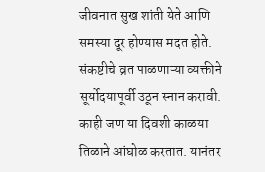जीवनात सुख शांती येते आणि समस्या दूर होण्यास मदत होते.
संकष्टीचे व्रत पाळणाऱ्या व्यक्तीने सूर्योदयापूर्वी उठून स्नान करावी. काही जण या दिवशी काळया तिळाने आंघोळ करतात. यानंतर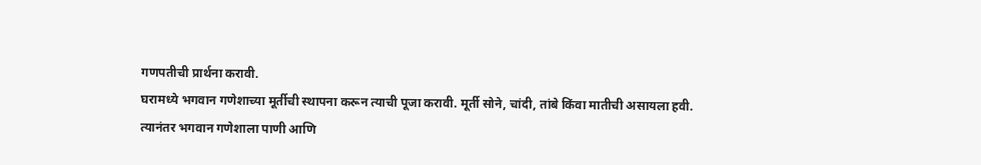गणपतीची प्रार्थना करावी.
घरामध्ये भगवान गणेशाच्या मूर्तीची स्थापना करून त्याची पूजा करावी. मूर्ती सोने, चांदी, तांबे किंवा मातीची असायला हवी.
त्यानंतर भगवान गणेशाला पाणी आणि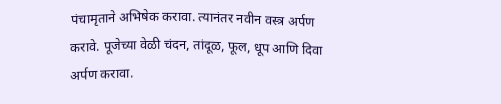पंचामृताने अभिषेक करावा. त्यानंतर नवीन वस्त्र अर्पण करावे. पूजेच्या वेळी चंदन, तांदूळ, फूल, धूप आणि दिवा अर्पण करावा.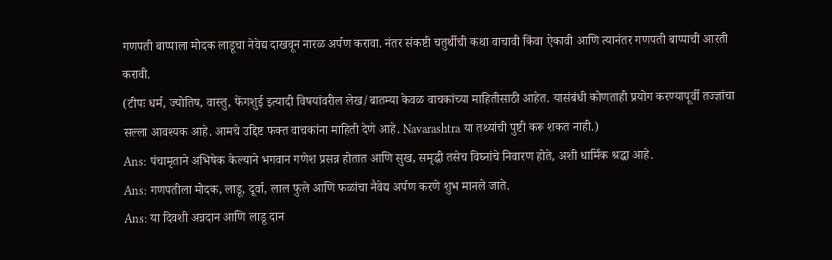गणपती बाप्पाला मोदक लाडूचा नेवेद्य दाखवून नारळ अर्पण करावा. नंतर संकष्टी चतुर्थीची कथा वाचावी किंवा ऐकावी आणि त्यानंतर गणपती बाप्पाची आरती करावी.
(टीपः धर्म, ज्योतिष, वास्तु, फेंगशुई इत्यादी विषयांवरील लेख/बातम्या केवळ वाचकांच्या माहितीसाठी आहेत. यासंबंधी कोणताही प्रयोग करण्यापूर्वी तज्ज्ञांचा सल्ला आवश्यक आहे. आमचे उद्दिष्ट फक्त वाचकांना माहिती देणे आहे. Navarashtra या तथ्यांची पुष्टी करू शकत नाही.)
Ans: पंचामृताने अभिषेक केल्याने भगवान गणेश प्रसन्न होतात आणि सुख, समृद्धी तसेच विघ्नांचे निवारण होते, अशी धार्मिक श्रद्धा आहे.
Ans: गणपतीला मोदक, लाडू, दूर्वा, लाल फुले आणि फळांचा नैवेद्य अर्पण करणे शुभ मानले जाते.
Ans: या दिवशी अन्नदान आणि लाडू दान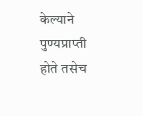केल्याने पुण्यप्राप्ती होते तसेच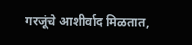गरजूंचे आशीर्वाद मिळतात,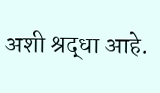अशी श्रद्धा आहे.